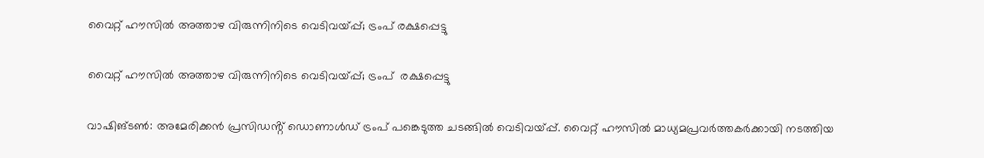വൈറ്റ് ഹൗസിൽ അത്താഴ വിരുന്നിനിടെ വെടിവയ്‌പ്പ്; ട്രംപ് രക്ഷപ്പെട്ടു

വൈറ്റ് ഹൗസിൽ അത്താഴ വിരുന്നിനിടെ വെടിവയ്‌പ്പ്; ട്രംപ്  രക്ഷപ്പെട്ടു

വാഷിങ്ടൺ: അമേരിക്കൻ പ്രസിഡൻ്റ് ഡൊണാൾഡ് ട്രംപ് പങ്കെടുത്ത ചടങ്ങിൽ വെടിവയ്‌പ്പ്. വൈറ്റ് ഹൗസിൽ മാധ്യമപ്രവർത്തകർക്കായി നടത്തിയ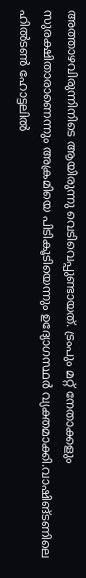അത്താഴവിരുന്നിനിടെ ആയിരുന്നു വെടിവെപ്പുണ്ടായത്. ട്രംപും മറ്റ് നേതാക്കളും സുരക്ഷിതാരാണെന്നും അക്രമിയെ പിടികൂടിയെന്നും ഉദ്യോഗസ്ഥർ വ്യക്തമാക്കി.വാഷിങ്ടണിലെ ഹിൽടൺ ഹോട്ടലിൽ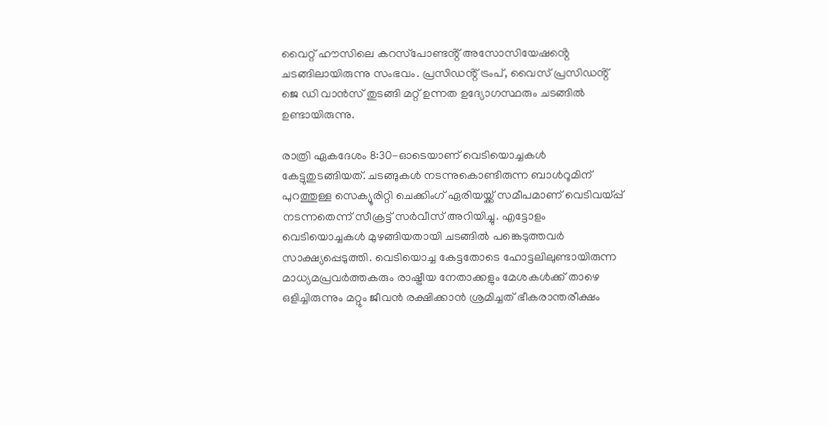വൈറ്റ് ഹൗസിലെ കറസ്‌പോണ്ടൻ്റ് അസോസിയേഷൻ്റെ ചടങ്ങിലായിരുന്നു സംഭവം. പ്രസിഡൻ്റ് ട്രംപ്, വൈസ് പ്രസിഡൻ്റ് ജെ ഡി വാൻസ് തുടങ്ങി മറ്റ് ഉന്നത ഉദ്യോഗസ്ഥരും ചടങ്ങിൽ ഉണ്ടായിരുന്നു.

രാത്രി ഏകദേശം 8:30-ഓടെയാണ് വെടിയൊച്ചകൾ കേട്ടുതുടങ്ങിയത്. ചടങ്ങുകൾ നടന്നുകൊണ്ടിരുന്ന ബാൾറൂമിന് പുറത്തുള്ള സെക്യൂരിറ്റി ചെക്കിംഗ് ഏരിയയ്ക്ക് സമീപമാണ് വെടിവയ്പ്പ്‌ നടന്നതെന്ന് സീക്രട്ട് സർവീസ് അറിയിച്ചു. എട്ടോളം വെടിയൊച്ചകൾ മുഴങ്ങിയതായി ചടങ്ങിൽ പങ്കെടുത്തവർ സാക്ഷ്യപ്പെടുത്തി. വെടിയൊച്ച കേട്ടതോടെ ഹോട്ടലിലുണ്ടായിരുന്ന മാധ്യമപ്രവർത്തകരും രാഷ്ട്രീയ നേതാക്കളും മേശകൾക്ക് താഴെ ഒളിച്ചിരുന്നും മറ്റും ജീവൻ രക്ഷിക്കാൻ ശ്രമിച്ചത് ഭീകരാന്തരീക്ഷം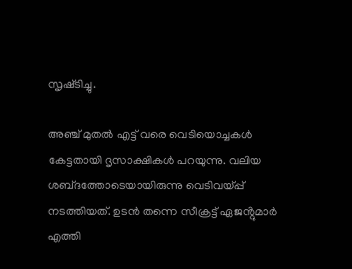സൃഷ്‌ടിച്ചു.

അഞ്ച് മുതൽ എട്ട് വരെ വെടിയൊച്ചകൾ കേട്ടതായി ദൃസാക്ഷികൾ പറയുന്നു. വലിയ ശബ്‌ദത്തോടെയായിരുന്നു വെടിവയ്‌പ്പ് നടത്തിയത്. ഉടൻ തന്നെ സീക്രട്ട് ഏജൻ്റുമാർ എത്തി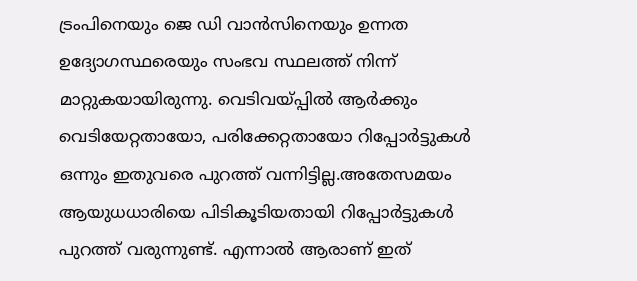ട്രംപിനെയും ജെ ഡി വാൻസിനെയും ഉന്നത ഉദ്യോഗസ്ഥരെയും സംഭവ സ്ഥലത്ത് നിന്ന് മാറ്റുകയായിരുന്നു. വെടിവയ്‌പ്പിൽ ആർക്കും വെടിയേറ്റതായോ, പരിക്കേറ്റതായോ റിപ്പോർട്ടുകൾ ഒന്നും ഇതുവരെ പുറത്ത് വന്നിട്ടില്ല.അതേസമയം ആയുധധാരിയെ പിടികൂടിയതായി റിപ്പോർട്ടുകൾ പുറത്ത് വരുന്നുണ്ട്. എന്നാൽ ആരാണ് ഇത്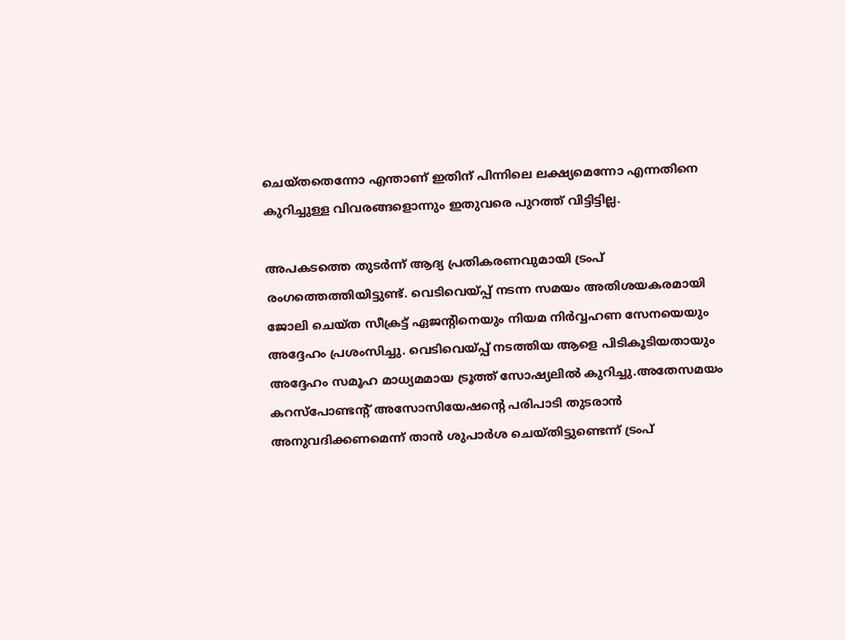ചെയ്‌തതെന്നോ എന്താണ് ഇതിന് പിന്നിലെ ലക്ഷ്യമെന്നോ എന്നതിനെ കുറിച്ചുള്ള വിവരങ്ങളൊന്നും ഇതുവരെ പുറത്ത് വിട്ടിട്ടില്ല.

അപകടത്തെ തുടർന്ന് ആദ്യ പ്രതികരണവുമായി ട്രംപ് രംഗത്തെത്തിയിട്ടുണ്ട്. വെടിവെയ്‌പ്പ് നടന്ന സമയം അതിശയകരമായി ജോലി ചെയ്‌ത സീക്രട്ട് ഏജൻ്റിനെയും നിയമ നിർവ്വഹണ സേനയെയും അദ്ദേഹം പ്രശംസിച്ചു. വെടിവെയ്‌പ്പ് നടത്തിയ ആളെ പിടികൂടിയതായും അദ്ദേഹം സമൂഹ മാധ്യമമായ ട്രൂത്ത് സോഷ്യലിൽ കുറിച്ചു.അതേസമയം കറസ്പോ‌ണ്ടൻ്റ് അസോസിയേഷൻ്റെ പരിപാടി തുടരാൻ അനുവദിക്കണമെന്ന് താൻ ശുപാർശ ചെയ്‌തിട്ടുണ്ടെന്ന് ട്രംപ്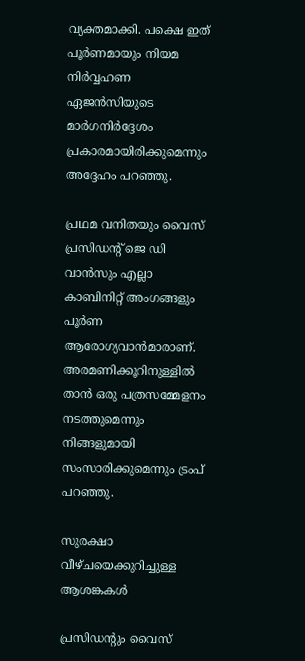വ്യക്തമാക്കി. പക്ഷെ ഇത് പൂർണമായും നിയമ നിർവ്വഹണ ഏജൻസിയുടെ മാർഗനിർദ്ദേശം പ്രകാരമായിരിക്കുമെന്നും അദ്ദേഹം പറഞ്ഞു.

പ്രഥമ വനിതയും വൈസ് പ്രസിഡൻ്റ് ജെ ഡി വാൻസും എല്ലാ കാബിനിറ്റ് അംഗങ്ങളും പൂർണ ആരോഗ്യവാൻമാരാണ്. അരമണിക്കൂറിനുള്ളിൽ താൻ ഒരു പത്രസമ്മേളനം നടത്തുമെന്നും നിങ്ങളുമായി സംസാരിക്കുമെന്നും ട്രംപ് പറഞ്ഞു.

സുരക്ഷാ വീഴ്ചയെക്കുറിച്ചുള്ള ആശങ്കകൾ

പ്രസിഡൻ്റും വൈസ്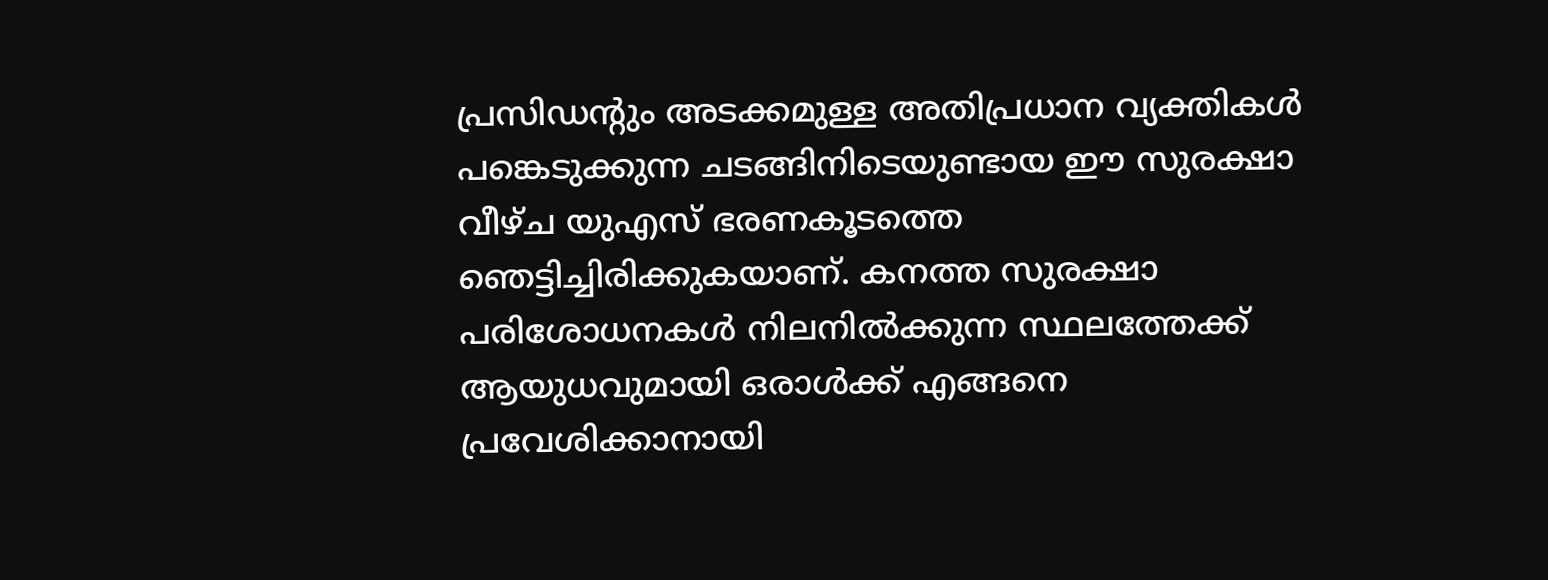പ്രസിഡൻ്റും അടക്കമുള്ള അതിപ്രധാന വ്യക്തികൾ പങ്കെടുക്കുന്ന ചടങ്ങിനിടെയുണ്ടായ ഈ സുരക്ഷാ വീഴ്‌ച യുഎസ് ഭരണകൂടത്തെ ഞെട്ടിച്ചിരിക്കുകയാണ്. കനത്ത സുരക്ഷാ പരിശോധനകൾ നിലനിൽക്കുന്ന സ്ഥലത്തേക്ക് ആയുധവുമായി ഒരാൾക്ക് എങ്ങനെ പ്രവേശിക്കാനായി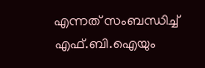എന്നത് സംബന്ധിച്ച് എഫ്.ബി.ഐയും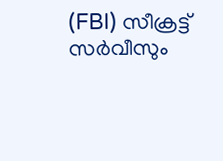(FBI) സീക്രട്ട് സർവീസും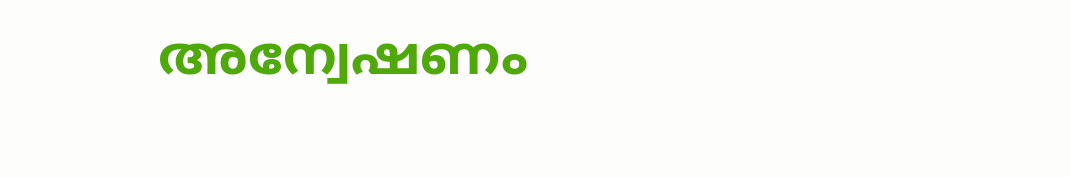അന്വേഷണം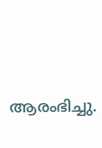ആരംഭിച്ചു.